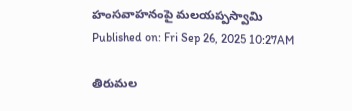హంసవాహనంపై మలయప్పస్వామి
Published on: Fri Sep 26, 2025 10:27AM

తిరుమల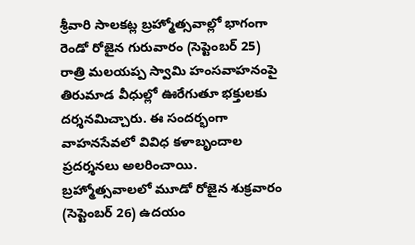శ్రీవారి సాలకట్ల బ్రహ్మోత్సవాల్లో భాగంగా రెండో రోజైన గురువారం (సెప్టెంబర్ 25) రాత్రి మలయప్ప స్వామి హంసవాహనంపై తిరుమాడ వీధుల్లో ఊరేగుతూ భక్తులకు దర్శనమిచ్చారు. ఈ సందర్భంగా వాహనసేవలో వివిధ కళాబృందాల ప్రదర్శనలు అలరించాయి.
బ్రహ్మోత్సవాలలో మూడో రోజైన శుక్రవారం (సెప్టెంబర్ 26) ఉదయం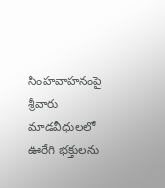సింహవాహనంపై శ్రీవారు మాడవీధులలో ఊరేగి భక్తులను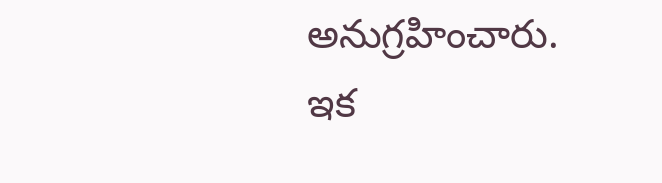అనుగ్రహించారు. ఇక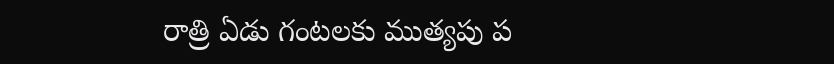రాత్రి ఏడు గంటలకు ముత్యపు ప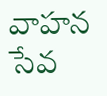వాహన సేవ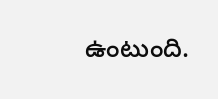ఉంటుంది.